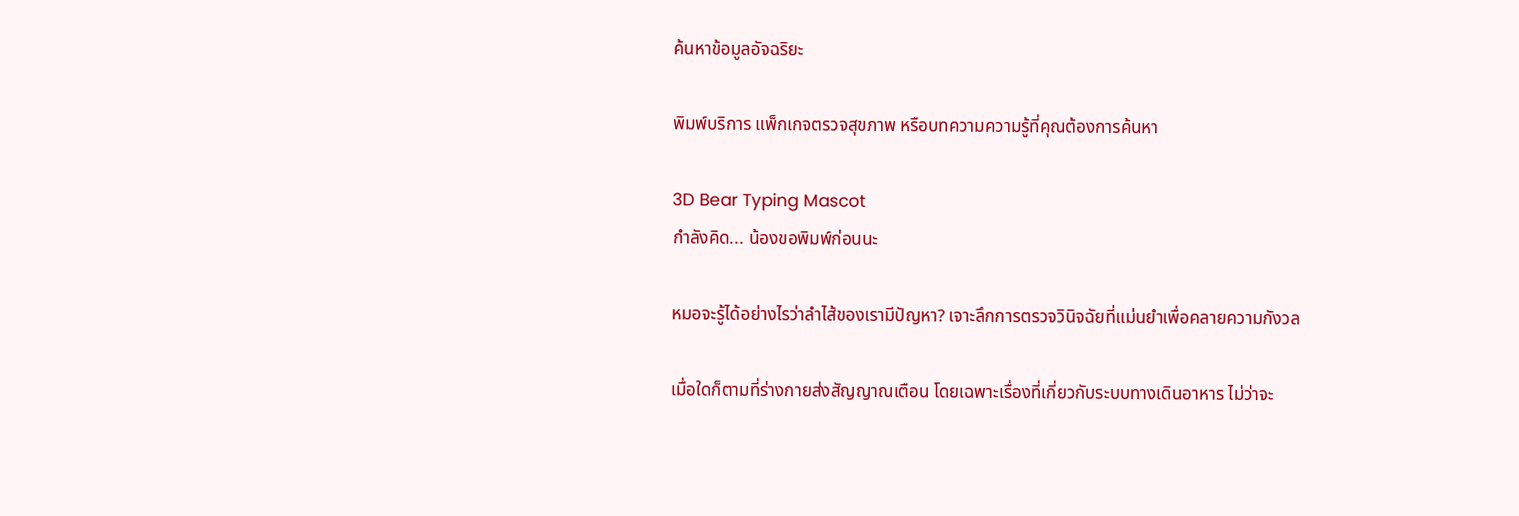ค้นหาข้อมูลอัจฉริยะ

พิมพ์บริการ แพ็กเกจตรวจสุขภาพ หรือบทความความรู้ที่คุณต้องการค้นหา

3D Bear Typing Mascot
กำลังคิด... น้องขอพิมพ์ก่อนนะ

หมอจะรู้ได้อย่างไรว่าลำไส้ของเรามีปัญหา? เจาะลึกการตรวจวินิจฉัยที่แม่นยำเพื่อคลายความกังวล

เมื่อใดก็ตามที่ร่างกายส่งสัญญาณเตือน โดยเฉพาะเรื่องที่เกี่ยวกับระบบทางเดินอาหาร ไม่ว่าจะ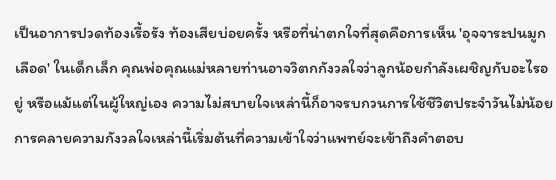เป็นอาการปวดท้องเรื้อรัง ท้องเสียบ่อยครั้ง หรือที่น่าตกใจที่สุดคือการเห็น 'อุจจาระปนมูกเลือด' ในเด็กเล็ก คุณพ่อคุณแม่หลายท่านอาจวิตกกังวลใจว่าลูกน้อยกำลังเผชิญกับอะไรอยู่ หรือแม้แต่ในผู้ใหญ่เอง ความไม่สบายใจเหล่านี้ก็อาจรบกวนการใช้ชีวิตประจำวันไม่น้อย การคลายความกังวลใจเหล่านี้เริ่มต้นที่ความเข้าใจว่าแพทย์จะเข้าถึงคำตอบ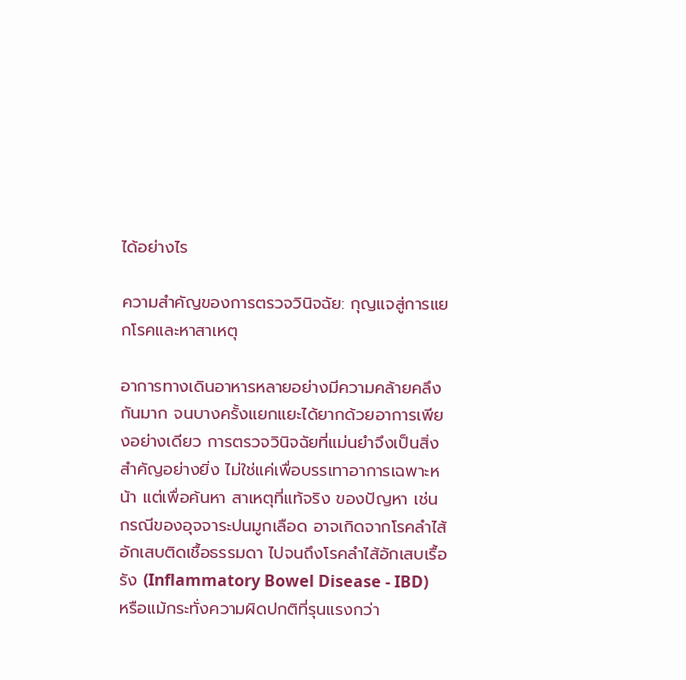ได้อย่างไร

ความสำคัญของการตรวจวินิจฉัย: กุญแจสู่การแยกโรคและหาสาเหตุ

อาการทางเดินอาหารหลายอย่างมีความคล้ายคลึงกันมาก จนบางครั้งแยกแยะได้ยากด้วยอาการเพียงอย่างเดียว การตรวจวินิจฉัยที่แม่นยำจึงเป็นสิ่งสำคัญอย่างยิ่ง ไม่ใช่แค่เพื่อบรรเทาอาการเฉพาะหน้า แต่เพื่อค้นหา สาเหตุที่แท้จริง ของปัญหา เช่น กรณีของอุจจาระปนมูกเลือด อาจเกิดจากโรคลำไส้อักเสบติดเชื้อธรรมดา ไปจนถึงโรคลำไส้อักเสบเรื้อรัง (Inflammatory Bowel Disease - IBD) หรือแม้กระทั่งความผิดปกติที่รุนแรงกว่า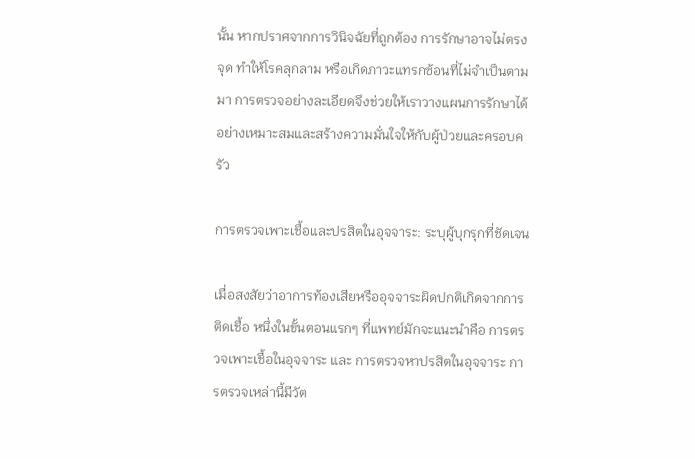นั้น หากปราศจากการวินิจฉัยที่ถูกต้อง การรักษาอาจไม่ตรงจุด ทำให้โรคลุกลาม หรือเกิดภาวะแทรกซ้อนที่ไม่จำเป็นตามมา การตรวจอย่างละเอียดจึงช่วยให้เราวางแผนการรักษาได้อย่างเหมาะสมและสร้างความมั่นใจให้กับผู้ป่วยและครอบครัว

การตรวจเพาะเชื้อและปรสิตในอุจจาระ: ระบุผู้บุกรุกที่ชัดเจน

เมื่อสงสัยว่าอาการท้องเสียหรืออุจจาระผิดปกติเกิดจากการติดเชื้อ หนึ่งในขั้นตอนแรกๆ ที่แพทย์มักจะแนะนำคือ การตรวจเพาะเชื้อในอุจจาระ และ การตรวจหาปรสิตในอุจจาระ การตรวจเหล่านี้มีวัต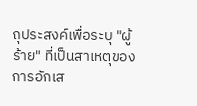ถุประสงค์เพื่อระบุ "ผู้ร้าย" ที่เป็นสาเหตุของการอักเส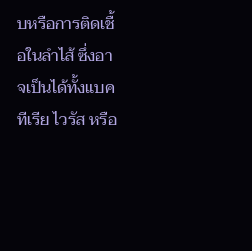บหรือการติดเชื้อในลำไส้ ซึ่งอาจเป็นได้ทั้งแบคทีเรีย ไวรัส หรือ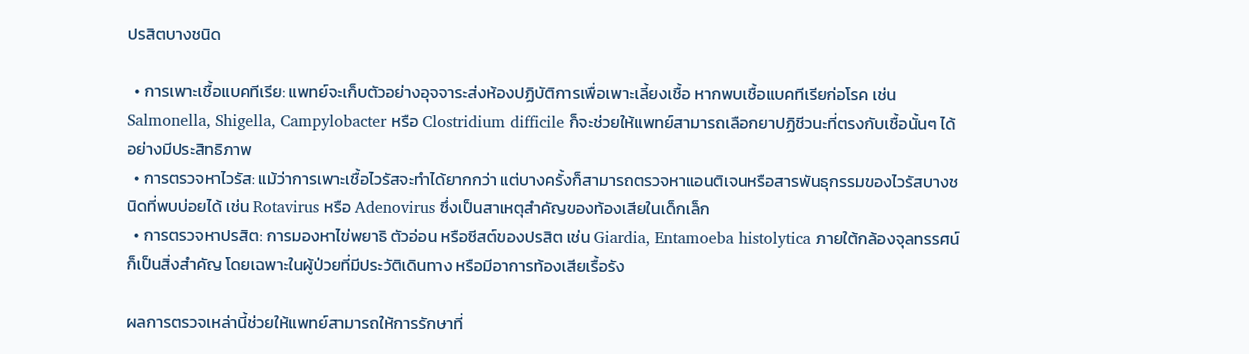ปรสิตบางชนิด

  • การเพาะเชื้อแบคทีเรีย: แพทย์จะเก็บตัวอย่างอุจจาระส่งห้องปฏิบัติการเพื่อเพาะเลี้ยงเชื้อ หากพบเชื้อแบคทีเรียก่อโรค เช่น Salmonella, Shigella, Campylobacter หรือ Clostridium difficile ก็จะช่วยให้แพทย์สามารถเลือกยาปฏิชีวนะที่ตรงกับเชื้อนั้นๆ ได้อย่างมีประสิทธิภาพ
  • การตรวจหาไวรัส: แม้ว่าการเพาะเชื้อไวรัสจะทำได้ยากกว่า แต่บางครั้งก็สามารถตรวจหาแอนติเจนหรือสารพันธุกรรมของไวรัสบางชนิดที่พบบ่อยได้ เช่น Rotavirus หรือ Adenovirus ซึ่งเป็นสาเหตุสำคัญของท้องเสียในเด็กเล็ก
  • การตรวจหาปรสิต: การมองหาไข่พยาธิ ตัวอ่อน หรือซีสต์ของปรสิต เช่น Giardia, Entamoeba histolytica ภายใต้กล้องจุลทรรศน์ ก็เป็นสิ่งสำคัญ โดยเฉพาะในผู้ป่วยที่มีประวัติเดินทาง หรือมีอาการท้องเสียเรื้อรัง

ผลการตรวจเหล่านี้ช่วยให้แพทย์สามารถให้การรักษาที่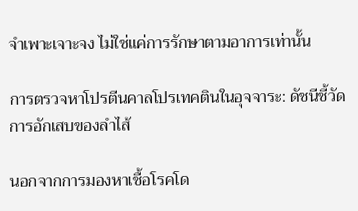จำเพาะเจาะจง ไม่ใช่แค่การรักษาตามอาการเท่านั้น

การตรวจหาโปรตีนคาลโปรเทคตินในอุจจาระ: ดัชนีชี้วัดการอักเสบของลำไส้

นอกจากการมองหาเชื้อโรคโด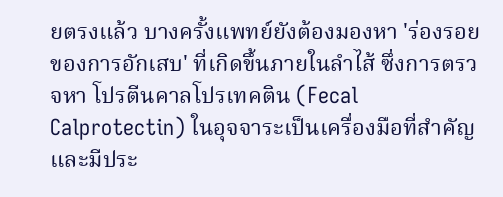ยตรงแล้ว บางครั้งแพทย์ยังต้องมองหา 'ร่องรอยของการอักเสบ' ที่เกิดขึ้นภายในลำไส้ ซึ่งการตรวจหา โปรตีนคาลโปรเทคติน (Fecal Calprotectin) ในอุจจาระเป็นเครื่องมือที่สำคัญและมีประ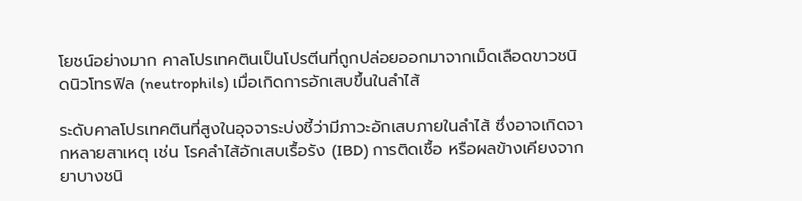โยชน์อย่างมาก คาลโปรเทคตินเป็นโปรตีนที่ถูกปล่อยออกมาจากเม็ดเลือดขาวชนิดนิวโทรฟิล (neutrophils) เมื่อเกิดการอักเสบขึ้นในลำไส้

ระดับคาลโปรเทคตินที่สูงในอุจจาระบ่งชี้ว่ามีภาวะอักเสบภายในลำไส้ ซึ่งอาจเกิดจากหลายสาเหตุ เช่น โรคลำไส้อักเสบเรื้อรัง (IBD) การติดเชื้อ หรือผลข้างเคียงจากยาบางชนิ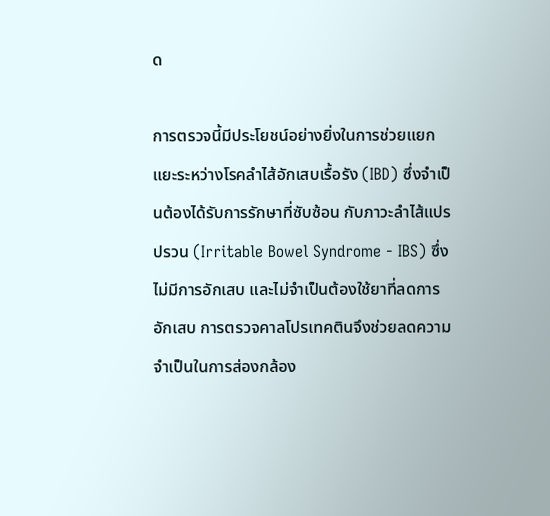ด

การตรวจนี้มีประโยชน์อย่างยิ่งในการช่วยแยกแยะระหว่างโรคลำไส้อักเสบเรื้อรัง (IBD) ซึ่งจำเป็นต้องได้รับการรักษาที่ซับซ้อน กับภาวะลำไส้แปรปรวน (Irritable Bowel Syndrome - IBS) ซึ่งไม่มีการอักเสบ และไม่จำเป็นต้องใช้ยาที่ลดการอักเสบ การตรวจคาลโปรเทคตินจึงช่วยลดความจำเป็นในการส่องกล้อง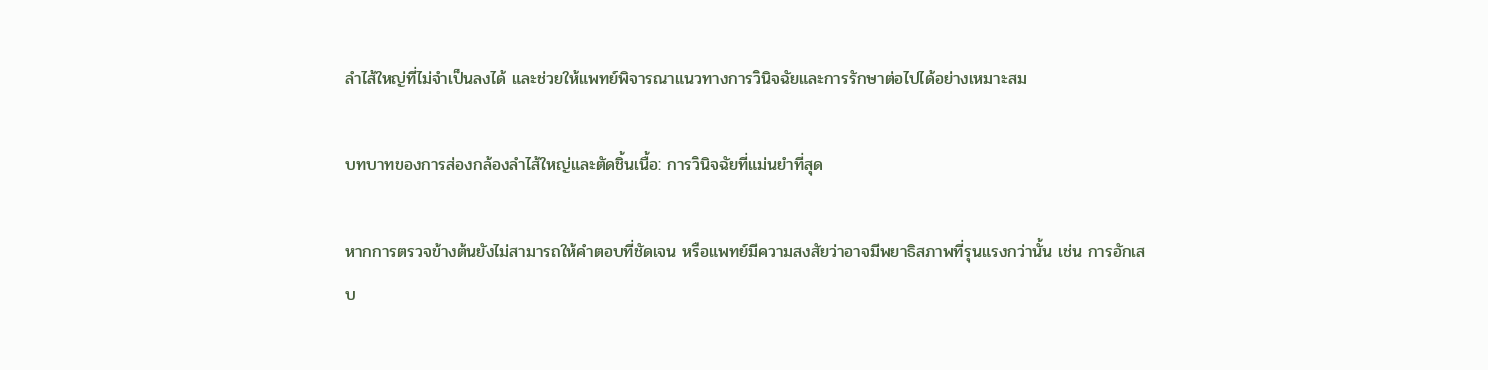ลำไส้ใหญ่ที่ไม่จำเป็นลงได้ และช่วยให้แพทย์พิจารณาแนวทางการวินิจฉัยและการรักษาต่อไปได้อย่างเหมาะสม

บทบาทของการส่องกล้องลำไส้ใหญ่และตัดชิ้นเนื้อ: การวินิจฉัยที่แม่นยำที่สุด

หากการตรวจข้างต้นยังไม่สามารถให้คำตอบที่ชัดเจน หรือแพทย์มีความสงสัยว่าอาจมีพยาธิสภาพที่รุนแรงกว่านั้น เช่น การอักเสบ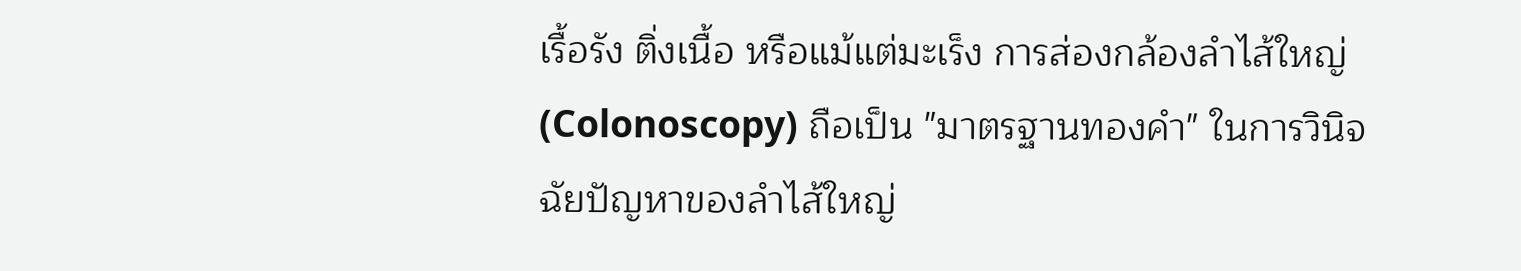เรื้อรัง ติ่งเนื้อ หรือแม้แต่มะเร็ง การส่องกล้องลำไส้ใหญ่ (Colonoscopy) ถือเป็น "มาตรฐานทองคำ" ในการวินิจฉัยปัญหาของลำไส้ใหญ่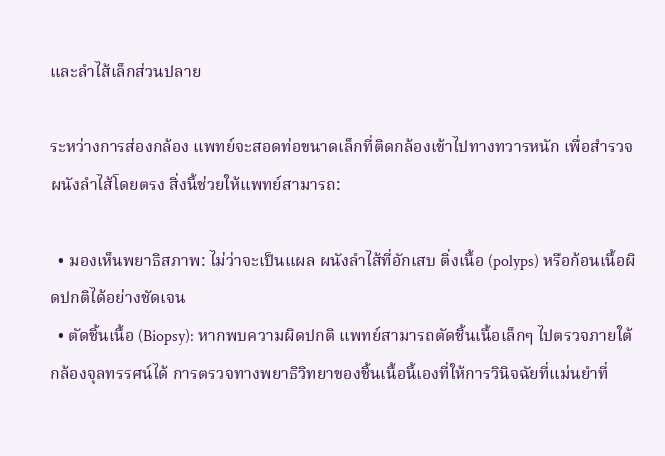และลำไส้เล็กส่วนปลาย

ระหว่างการส่องกล้อง แพทย์จะสอดท่อขนาดเล็กที่ติดกล้องเข้าไปทางทวารหนัก เพื่อสำรวจผนังลำไส้โดยตรง สิ่งนี้ช่วยให้แพทย์สามารถ:

  • มองเห็นพยาธิสภาพ: ไม่ว่าจะเป็นแผล ผนังลำไส้ที่อักเสบ ติ่งเนื้อ (polyps) หรือก้อนเนื้อผิดปกติได้อย่างชัดเจน
  • ตัดชิ้นเนื้อ (Biopsy): หากพบความผิดปกติ แพทย์สามารถตัดชิ้นเนื้อเล็กๆ ไปตรวจภายใต้กล้องจุลทรรศน์ได้ การตรวจทางพยาธิวิทยาของชิ้นเนื้อนี้เองที่ให้การวินิจฉัยที่แม่นยำที่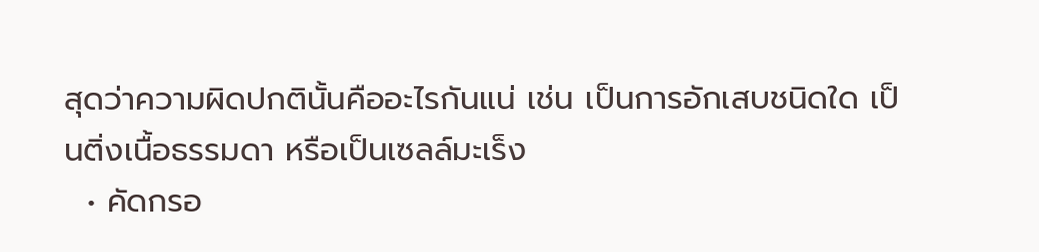สุดว่าความผิดปกตินั้นคืออะไรกันแน่ เช่น เป็นการอักเสบชนิดใด เป็นติ่งเนื้อธรรมดา หรือเป็นเซลล์มะเร็ง
  • คัดกรอ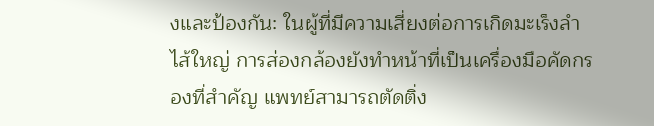งและป้องกัน: ในผู้ที่มีความเสี่ยงต่อการเกิดมะเร็งลำไส้ใหญ่ การส่องกล้องยังทำหน้าที่เป็นเครื่องมือคัดกรองที่สำคัญ แพทย์สามารถตัดติ่ง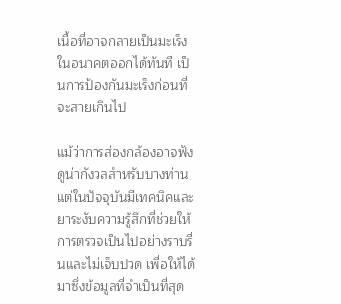เนื้อที่อาจกลายเป็นมะเร็งในอนาคตออกได้ทันที เป็นการป้องกันมะเร็งก่อนที่จะสายเกินไป

แม้ว่าการส่องกล้องอาจฟังดูน่ากังวลสำหรับบางท่าน แต่ในปัจจุบันมีเทคนิคและยาระงับความรู้สึกที่ช่วยให้การตรวจเป็นไปอย่างราบรื่นและไม่เจ็บปวด เพื่อให้ได้มาซึ่งข้อมูลที่จำเป็นที่สุด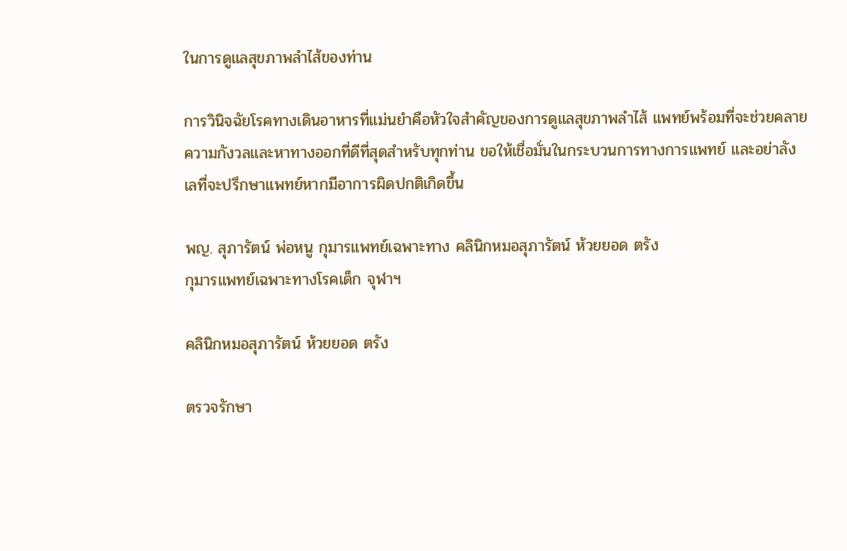ในการดูแลสุขภาพลำไส้ของท่าน

การวินิจฉัยโรคทางเดินอาหารที่แม่นยำคือหัวใจสำคัญของการดูแลสุขภาพลำไส้ แพทย์พร้อมที่จะช่วยคลายความกังวลและหาทางออกที่ดีที่สุดสำหรับทุกท่าน ขอให้เชื่อมั่นในกระบวนการทางการแพทย์ และอย่าลังเลที่จะปรึกษาแพทย์หากมีอาการผิดปกติเกิดขึ้น

พญ. สุภารัตน์ พ่อหนู กุมารแพทย์เฉพาะทาง คลินิกหมอสุภารัตน์ ห้วยยอด ตรัง
กุมารแพทย์เฉพาะทางโรคเด็ก จุฬาฯ

คลินิกหมอสุภารัตน์ ห้วยยอด ตรัง

ตรวจรักษา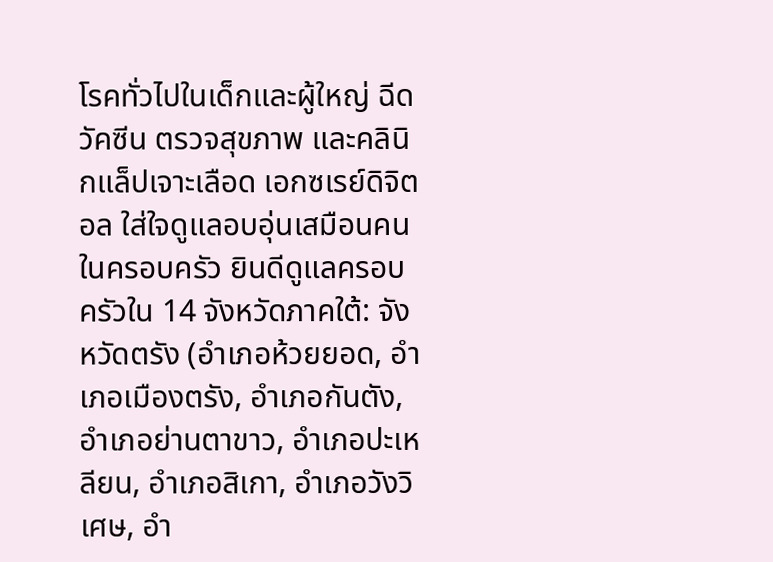โรคทั่วไปในเด็กและผู้ใหญ่ ฉีดวัคซีน ตรวจสุขภาพ และคลินิกแล็ปเจาะเลือด เอกซเรย์ดิจิตอล ใส่ใจดูแลอบอุ่นเสมือนคนในครอบครัว ยินดีดูแลครอบครัวใน 14 จังหวัดภาคใต้: จังหวัดตรัง (อำเภอห้วยยอด, อำเภอเมืองตรัง, อำเภอกันตัง, อำเภอย่านตาขาว, อำเภอปะเหลียน, อำเภอสิเกา, อำเภอวังวิเศษ, อำ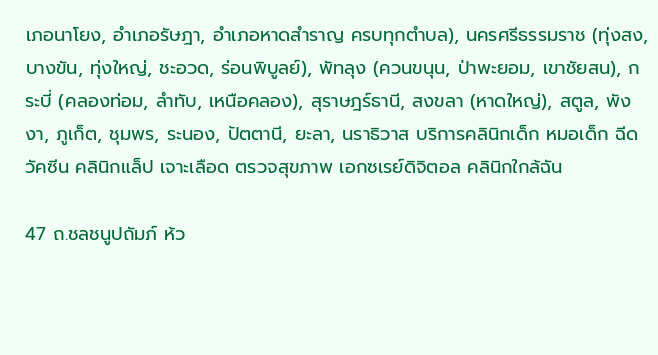เภอนาโยง, อำเภอรัษฎา, อำเภอหาดสำราญ ครบทุกตำบล), นครศรีธรรมราช (ทุ่งสง, บางขัน, ทุ่งใหญ่, ชะอวด, ร่อนพิบูลย์), พัทลุง (ควนขนุน, ป่าพะยอม, เขาชัยสน), กระบี่ (คลองท่อม, ลำทับ, เหนือคลอง), สุราษฎร์ธานี, สงขลา (หาดใหญ่), สตูล, พังงา, ภูเก็ต, ชุมพร, ระนอง, ปัตตานี, ยะลา, นราธิวาส บริการคลินิกเด็ก หมอเด็ก ฉีดวัคซีน คลินิกแล็ป เจาะเลือด ตรวจสุขภาพ เอกซเรย์ดิจิตอล คลินิกใกล้ฉัน

47 ถ.ชลชนูปถัมภ์ ห้ว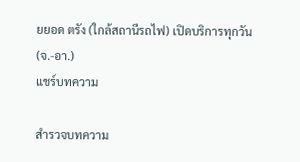ยยอด ตรัง (ใกล้สถานีรถไฟ) เปิดบริการทุกวัน (จ.-อา.)
แชร์บทความ

สำรวจบทความ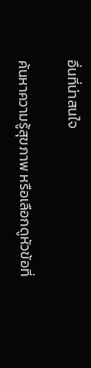อื่นที่น่าสนใจ

ค้นหาความรู้สุขภาพ หรือเลือกดูหัวข้อที่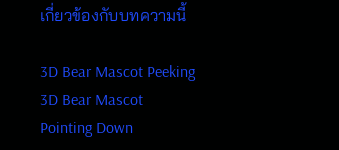เกี่ยวข้องกับบทความนี้

3D Bear Mascot Peeking 3D Bear Mascot Pointing Down